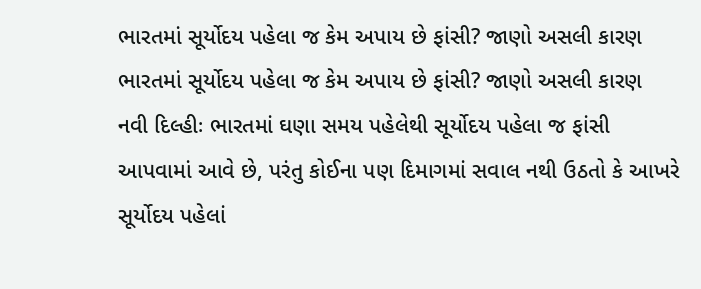ભારતમાં સૂર્યોદય પહેલા જ કેમ અપાય છે ફાંસી? જાણો અસલી કારણ
ભારતમાં સૂર્યોદય પહેલા જ કેમ અપાય છે ફાંસી? જાણો અસલી કારણ
નવી દિલ્હીઃ ભારતમાં ઘણા સમય પહેલેથી સૂર્યોદય પહેલા જ ફાંસી આપવામાં આવે છે, પરંતુ કોઈના પણ દિમાગમાં સવાલ નથી ઉઠતો કે આખરે સૂર્યોદય પહેલાં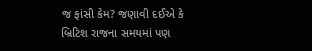જ ફાંસી કેમ? જણાવી દઈએ કે બ્રિટિશ રાજના સમયમાં પણ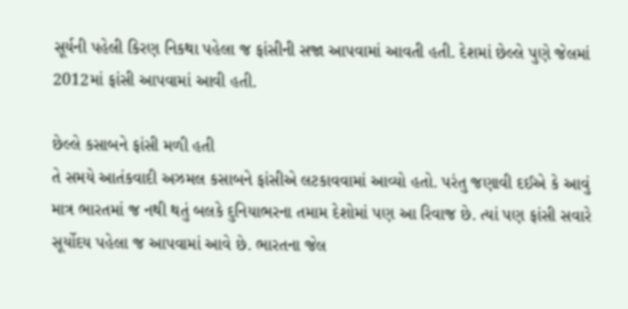સૂર્યની પહેલી કિરણ નિકથા પહેલા જ ફાંસીની સજા આપવામાં આવતી હતી. દેશમાં છેલ્લે પુણે જેલમાં 2012માં ફાંસી આપવામાં આવી હતી.

છેલ્લે કસાબને ફાંસી મળી હતી
તે સમયે આતંકવાદી અઝમલ કસાબને ફાંસીએ લટકાવવામાં આવ્યો હતો. પરંતુ જણાવી દઈએ કે આવું માત્ર ભારતમાં જ નથી થતું બલકે દુનિયાભરના તમામ દેશોમાં પણ આ રિવાજ છે. ત્યાં પણ ફાંસી સવારે સૂર્યોદય પહેલા જ આપવામાં આવે છે. ભારતના જેલ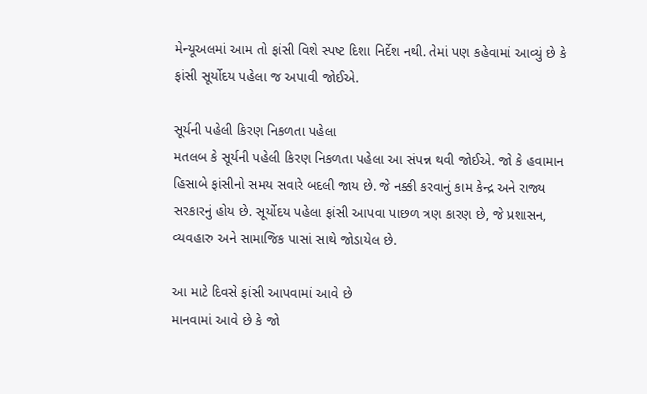મેન્યૂઅલમાં આમ તો ફાંસી વિશે સ્પષ્ટ દિશા નિર્દેશ નથી. તેમાં પણ કહેવામાં આવ્યું છે કે ફાંસી સૂર્યોદય પહેલા જ અપાવી જોઈએ.

સૂર્યની પહેલી કિરણ નિકળતા પહેલા
મતલબ કે સૂર્યની પહેલી કિરણ નિકળતા પહેલા આ સંપન્ન થવી જોઈએ. જો કે હવામાન હિસાબે ફાંસીનો સમય સવારે બદલી જાય છે. જે નક્કી કરવાનું કામ કેન્દ્ર અને રાજ્ય સરકારનું હોય છે. સૂર્યોદય પહેલા ફાંસી આપવા પાછળ ત્રણ કારણ છે, જે પ્રશાસન, વ્યવહારુ અને સામાજિક પાસાં સાથે જોડાયેલ છે.

આ માટે દિવસે ફાંસી આપવામાં આવે છે
માનવામાં આવે છે કે જો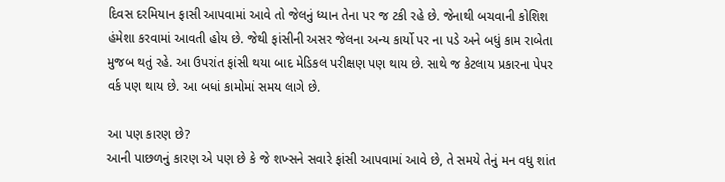દિવસ દરમિયાન ફાસી આપવામાં આવે તો જેલનું ધ્યાન તેના પર જ ટકી રહે છે. જેનાથી બચવાની કોશિશ હંમેશા કરવામાં આવતી હોય છે. જેથી ફાંસીની અસર જેલના અન્ય કાર્યો પર ના પડે અને બધું કામ રાબેતા મુજબ થતું રહે. આ ઉપરાંત ફાંસી થયા બાદ મેડિકલ પરીક્ષણ પણ થાય છે. સાથે જ કેટલાય પ્રકારના પેપર વર્ક પણ થાય છે. આ બધાં કામોમાં સમય લાગે છે.

આ પણ કારણ છે?
આની પાછળનું કારણ એ પણ છે કે જે શખ્સને સવારે ફાંસી આપવામાં આવે છે, તે સમયે તેનું મન વધુ શાંત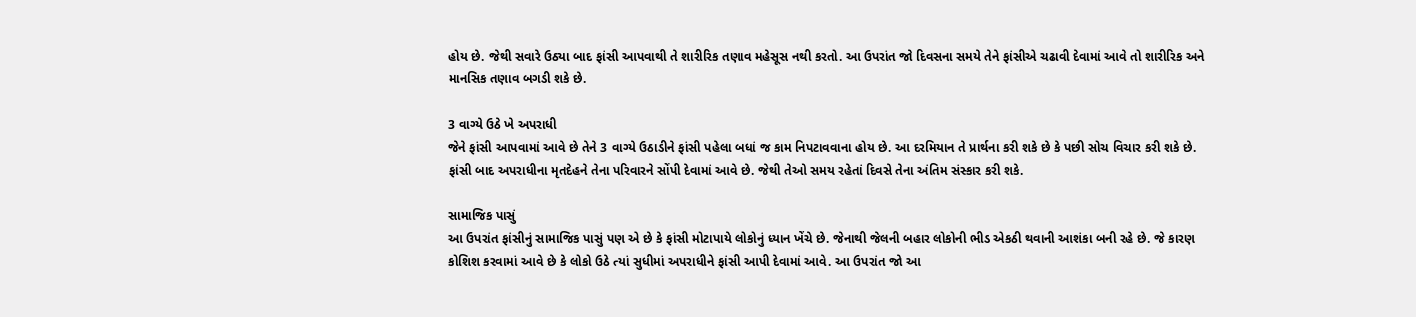હોય છે. જેથી સવારે ઉઠ્યા બાદ ફાંસી આપવાથી તે શારીરિક તણાવ મહેસૂસ નથી કરતો. આ ઉપરાંત જો દિવસના સમયે તેને ફાંસીએ ચઢાવી દેવામાં આવે તો શારીરિક અને માનસિક તણાવ બગડી શકે છે.

3 વાગ્યે ઉઠે ખે અપરાધી
જેને ફાંસી આપવામાં આવે છે તેને 3 વાગ્યે ઉઠાડીને ફાંસી પહેલા બધાં જ કામ નિપટાવવાના હોય છે. આ દરમિયાન તે પ્રાર્થના કરી શકે છે કે પછી સોચ વિચાર કરી શકે છે. ફાંસી બાદ અપરાધીના મૃતદેહને તેના પરિવારને સોંપી દેવામાં આવે છે. જેથી તેઓ સમય રહેતાં દિવસે તેના અંતિમ સંસ્કાર કરી શકે.

સામાજિક પાસું
આ ઉપરાંત ફાંસીનું સામાજિક પાસું પણ એ છે કે ફાંસી મોટાપાયે લોકોનું ધ્યાન ખેંચે છે. જેનાથી જેલની બહાર લોકોની ભીડ એકઠી થવાની આશંકા બની રહે છે. જે કારણ કોશિશ કરવામાં આવે છે કે લોકો ઉઠે ત્યાં સુધીમાં અપરાધીને ફાંસી આપી દેવામાં આવે. આ ઉપરાંત જો આ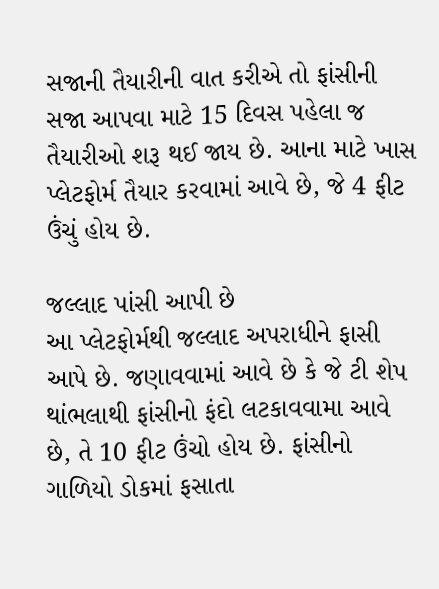સજાની તૈયારીની વાત કરીએ તો ફાંસીની સજા આપવા માટે 15 દિવસ પહેલા જ તૈયારીઓ શરૂ થઈ જાય છે. આના માટે ખાસ પ્લેટફોર્મ તૈયાર કરવામાં આવે છે, જે 4 ફીટ ઉંચું હોય છે.

જલ્લાદ પાંસી આપી છે
આ પ્લેટફોર્મથી જલ્લાદ અપરાધીને ફાસી આપે છે. જણાવવામાં આવે છે કે જે ટી શેપ થાંભલાથી ફાંસીનો ફંદો લટકાવવામા આવે છે, તે 10 ફીટ ઉંચો હોય છે. ફાંસીનો ગાળિયો ડોકમાં ફસાતા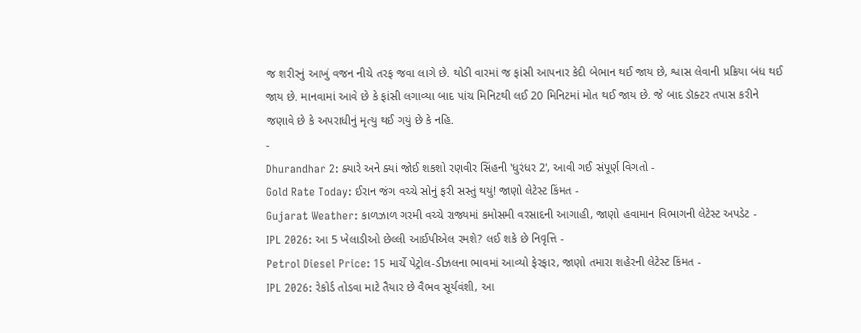જ શરીરનું આખું વજન નીચે તરફ જવા લાગે છે. થોડી વારમાં જ ફાંસી આપનાર કેદી બેભાન થઈ જાય છે, શ્વાસ લેવાની પ્રક્રિયા બંધ થઈ જાય છે. માનવામાં આવે છે કે ફાંસી લગાવ્યા બાદ પાંચ મિનિટથી લઈ 20 મિનિટમાં મોત થઈ જાય છે. જે બાદ ડૉક્ટર તપાસ કરીને જણાવે છે કે અપરાધીનું મૃત્યુ થઈ ગયું છે કે નહિ.
-
Dhurandhar 2: ક્યારે અને ક્યાં જોઈ શકશો રણવીર સિંહની 'ધુરંધર 2', આવી ગઈ સંપૂર્ણ વિગતો -
Gold Rate Today: ઈરાન જંગ વચ્ચે સોનું ફરી સસ્તું થયું! જાણો લેટેસ્ટ કિંમત -
Gujarat Weather: કાળઝાળ ગરમી વચ્ચે રાજ્યમાં કમોસમી વરસાદની આગાહી, જાણો હવામાન વિભાગની લેટેસ્ટ અપડેટ -
IPL 2026: આ 5 ખેલાડીઓ છેલ્લી આઈપીએલ રમશે? લઈ શકે છે નિવૃત્તિ -
Petrol Diesel Price: 15 માર્ચે પેટ્રોલ-ડીઝલના ભાવમાં આવ્યો ફેરફાર, જાણો તમારા શહેરની લેટેસ્ટ કિંમત -
IPL 2026: રેકોર્ડ તોડવા માટે તૈયાર છે વૈભવ સૂર્યવંશી, આ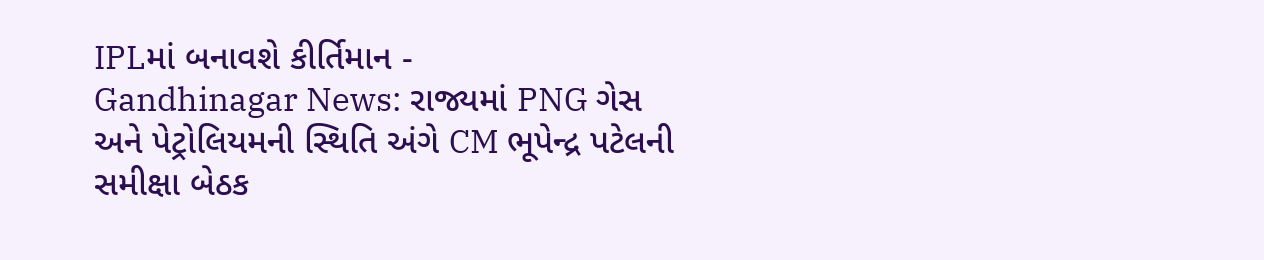IPLમાં બનાવશે કીર્તિમાન -
Gandhinagar News: રાજ્યમાં PNG ગેસ અને પેટ્રોલિયમની સ્થિતિ અંગે CM ભૂપેન્દ્ર પટેલની સમીક્ષા બેઠક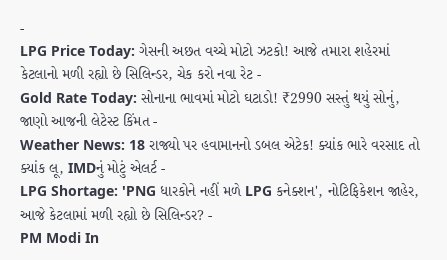-
LPG Price Today: ગેસની અછત વચ્ચે મોટો ઝટકો! આજે તમારા શહેરમાં કેટલાનો મળી રહ્યો છે સિલિન્ડર, ચેક કરો નવા રેટ -
Gold Rate Today: સોનાના ભાવમાં મોટો ઘટાડો! ₹2990 સસ્તું થયું સોનું, જાણો આજની લેટેસ્ટ કિંમત -
Weather News: 18 રાજ્યો પર હવામાનનો ડબલ એટેક! ક્યાંક ભારે વરસાદ તો ક્યાંક લૂ, IMDનું મોટું એલર્ટ -
LPG Shortage: 'PNG ધારકોને નહીં મળે LPG કનેક્શન', નોટિફિકેશન જાહેર, આજે કેટલામાં મળી રહ્યો છે સિલિન્ડર? -
PM Modi In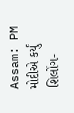Assam: PM મોદીએ કર્યું શિલોંગ-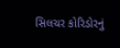સિલચર કોરિડોરનું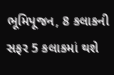ભૂમિપૂજન, 8 કલાકની સફર 5 કલાકમાં થશે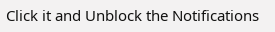Click it and Unblock the Notifications